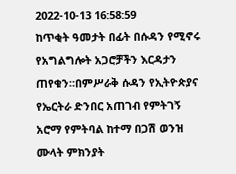2022-10-13 16:58:59
ከጥቂት ዓመታት በፊት በሱዳን የሚኖሩ የአግልግሎት አጋሮቻችን እርዳታን ጠየቁን።በምሥራቅ ሱዳን የኢትዮጵያና የኤርትራ ድንበር አጠገብ የምትገኝ አሮማ የምትባል ከተማ በጋሽ ወንዝ ሙላት ምክንያት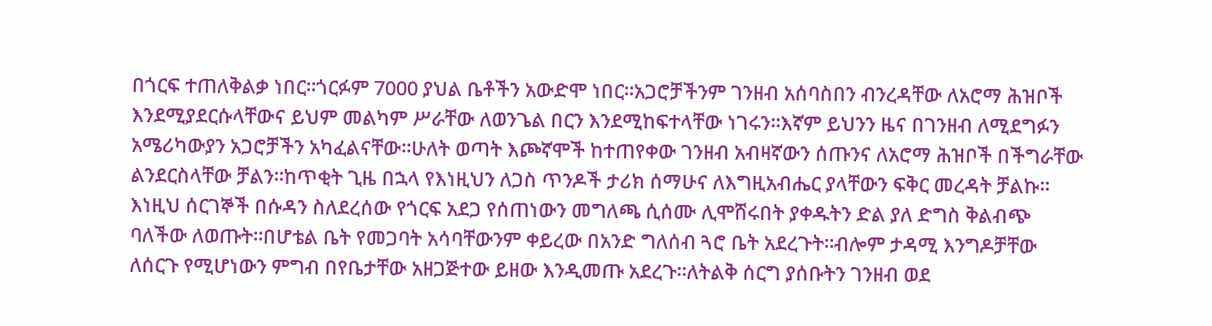በጎርፍ ተጠለቅልቃ ነበር።ጎርፉም 7000 ያህል ቤቶችን አውድሞ ነበር።አጋሮቻችንም ገንዘብ አሰባስበን ብንረዳቸው ለአሮማ ሕዝቦች እንደሚያደርሱላቸውና ይህም መልካም ሥራቸው ለወንጌል በርን እንደሚከፍተላቸው ነገሩን።እኛም ይህንን ዜና በገንዘብ ለሚደግፉን አሜሪካውያን አጋሮቻችን አካፈልናቸው።ሁለት ወጣት እጮኛሞች ከተጠየቀው ገንዘብ አብዛኛውን ሰጡንና ለአሮማ ሕዝቦች በችግራቸው ልንደርስላቸው ቻልን።ከጥቂት ጊዜ በኋላ የእነዚህን ለጋስ ጥንዶች ታሪክ ሰማሁና ለእግዚአብሔር ያላቸውን ፍቅር መረዳት ቻልኩ።
እነዚህ ሰርገኞች በሱዳን ስለደረሰው የጎርፍ አደጋ የሰጠነውን መግለጫ ሲሰሙ ሊሞሸሩበት ያቀዱትን ድል ያለ ድግስ ቅልብጭ ባለችው ለወጡት።በሆቴል ቤት የመጋባት አሳባቸውንም ቀይረው በአንድ ግለሰብ ጓሮ ቤት አደረጉት።ብሎም ታዳሚ እንግዶቻቸው ለሰርጉ የሚሆነውን ምግብ በየቤታቸው አዘጋጅተው ይዘው እንዲመጡ አደረጉ።ለትልቅ ሰርግ ያሰቡትን ገንዘብ ወደ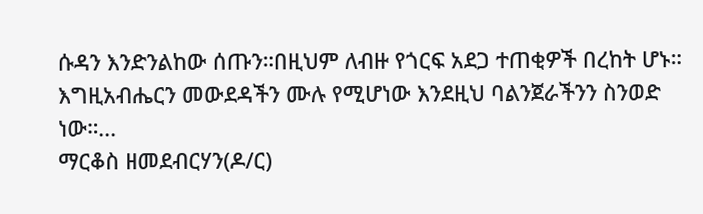ሱዳን እንድንልከው ሰጡን።በዚህም ለብዙ የጎርፍ አደጋ ተጠቂዎች በረከት ሆኑ።
እግዚአብሔርን መውደዳችን ሙሉ የሚሆነው እንደዚህ ባልንጀራችንን ስንወድ ነው።...
ማርቆስ ዘመደብርሃን(ዶ/ር)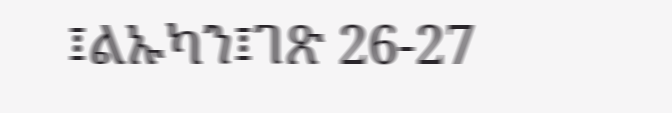፤ልኡካን፤ገጽ 26-27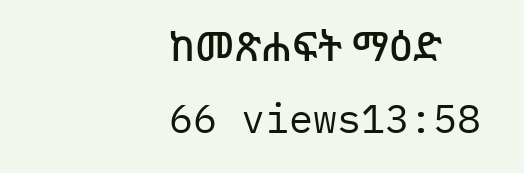ከመጽሐፍት ማዕድ
66 views13:58